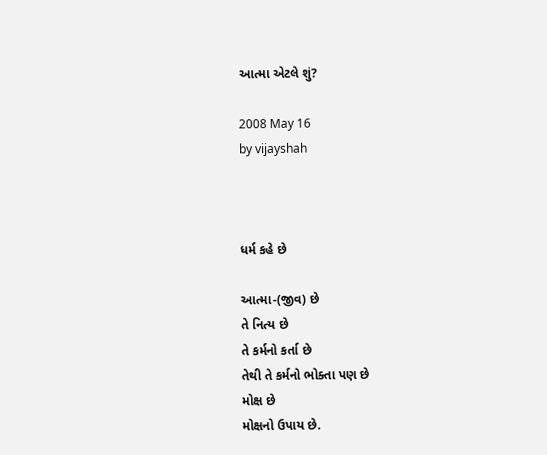આત્મા એટલે શું?

2008 May 16
by vijayshah



ધર્મ કહે છે

આત્મા-(જીવ) છે
તે નિત્ય છે
તે કર્મનો કર્તા છે
તેથી તે કર્મનો ભોક્તા પણ છે
મોક્ષ છે
મોક્ષનો ઉપાય છે.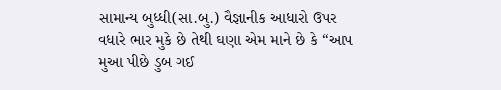સામાન્ય બુધ્ધી(સા.બુ.) વૈજ્ઞાનીક આધારો ઉપર વધારે ભાર મુકે છે તેથી ઘણા એમ માને છે કે “આપ મુઆ પીછે ડુબ ગઈ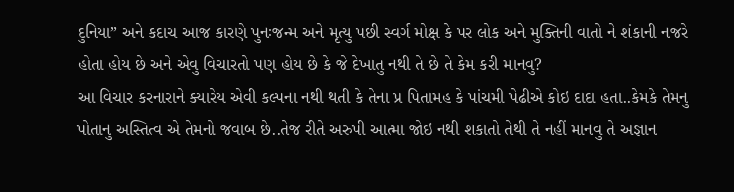દુનિયા” અને કદાચ આજ કારણે પુનઃજન્મ અને મૃત્યુ પછી સ્વર્ગ મોક્ષ કે પર લોક અને મુક્તિની વાતો ને શંકાની નજરે હોતા હોય છે અને એવુ વિચારતો પણ હોય છે કે જે દેખાતુ નથી તે છે તે કેમ કરી માનવુ?
આ વિચાર કરનારાને ક્યારેય એવી કલ્પના નથી થતી કે તેના પ્ર પિતામહ કે પાંચમી પેઢીએ કોઇ દાદા હતા..કેમકે તેમનુ પોતાનુ અસ્તિત્વ એ તેમનો જવાબ છે..તેજ રીતે અરુપી આત્મા જોઇ નથી શકાતો તેથી તે નહીં માનવુ તે અજ્ઞાન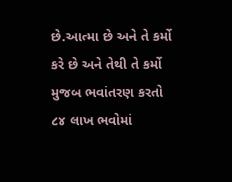છે.આત્મા છે અને તે કર્મો કરે છે અને તેથી તે કર્મો મુજબ ભવાંતરણ કરતો ૮૪ લાખ ભવોમાં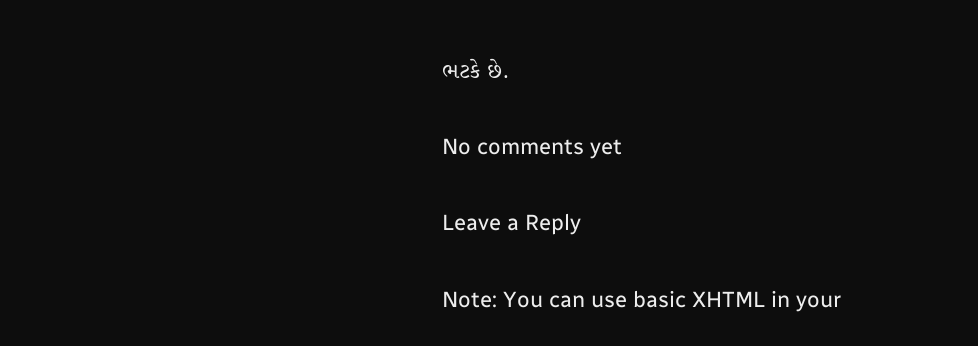ભટકે છે.

No comments yet

Leave a Reply

Note: You can use basic XHTML in your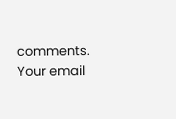comments. Your email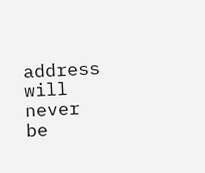address will never be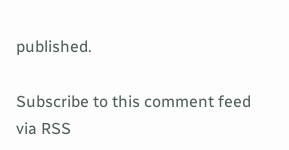published.

Subscribe to this comment feed via RSS